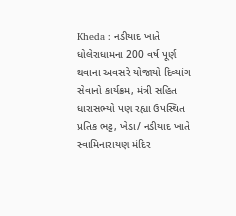Kheda : નડીયાદ ખાતે ધોલેરાધામના 200 વર્ષ પૂર્ણ થવાના અવસરે યોજાયો દિવ્યાંગ સેવાનો કાર્યક્રમ, મંત્રી સહિત ધારાસભ્યો પણ રહ્યા ઉપસ્થિત
પ્રતિક ભટ્ટ, ખેડા/ નડીયાદ ખાતે સ્વામિનારાયણ મંદિર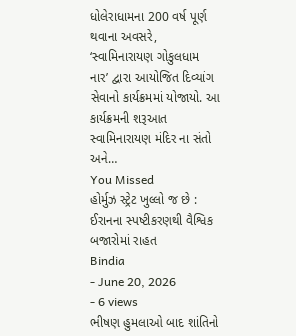ધોલેરાધામના 200 વર્ષ પૂર્ણ થવાના અવસરે, ‘સ્વામિનારાયણ ગોકુલધામ નાર’ દ્વારા આયોજિત દિવ્યાંગ સેવાનો કાર્યક્રમમાં યોજાયો. આ કાર્યક્રમની શરૂઆત સ્વામિનારાયણ મંદિર ના સંતો અને…
You Missed
હોર્મુઝ સ્ટ્રેટ ખુલ્લો જ છે : ઈરાનના સ્પષ્ટીકરણથી વૈશ્વિક બજારોમાં રાહત
Bindia
- June 20, 2026
- 6 views
ભીષણ હુમલાઓ બાદ શાંતિનો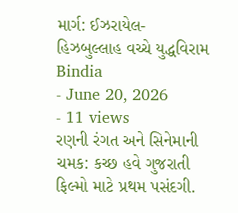માર્ગ: ઈઝરાયેલ-હિઝબુલ્લાહ વચ્ચે યુદ્ધવિરામ
Bindia
- June 20, 2026
- 11 views
રણની રંગત અને સિનેમાની ચમક: કચ્છ હવે ગુજરાતી ફિલ્મો માટે પ્રથમ પસંદગી.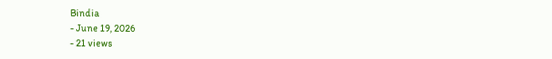Bindia
- June 19, 2026
- 21 views